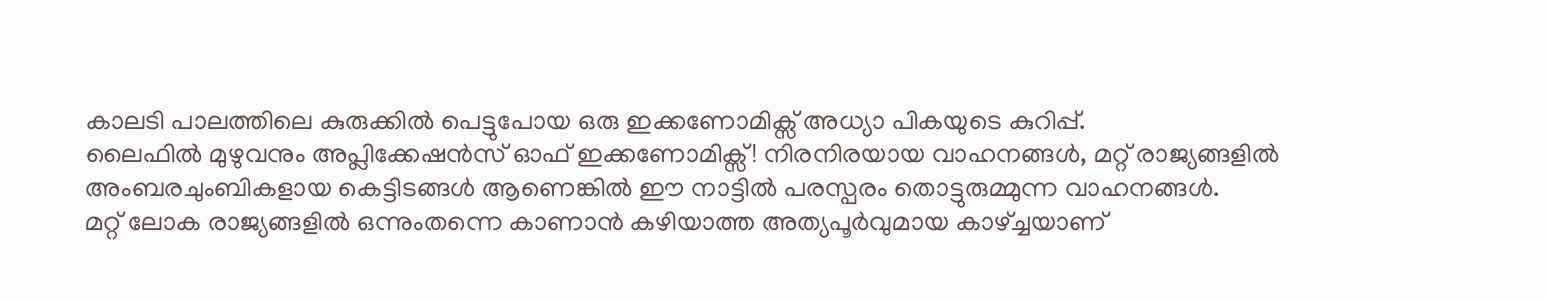കാലടി പാലത്തിലെ കുരുക്കിൽ പെട്ടുപോയ ഒരു ഇക്കണോമിക്സ് അധ്യാ പികയുടെ കുറിപ്പ്.
ലൈഫിൽ മുഴുവനും അപ്ലിക്കേഷൻസ് ഓഫ് ഇക്കണോമിക്സ്! നിരനിരയായ വാഹനങ്ങൾ, മറ്റ് രാജ്യങ്ങളിൽ അംബരചുംബികളായ കെട്ടിടങ്ങൾ ആണെങ്കിൽ ഈ നാട്ടിൽ പരസ്പരം തൊട്ടുരുമ്മുന്ന വാഹനങ്ങൾ.
മറ്റ് ലോക രാജ്യങ്ങളിൽ ഒന്നുംതന്നെ കാണാൻ കഴിയാത്ത അത്യപൂർവുമായ കാഴ്ച്ചയാണ്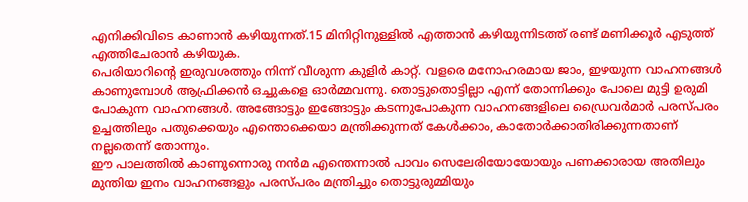എനിക്കിവിടെ കാണാൻ കഴിയുന്നത്.15 മിനിറ്റിനുള്ളിൽ എത്താൻ കഴിയുന്നിടത്ത് രണ്ട് മണിക്കൂർ എടുത്ത് എത്തിചേരാൻ കഴിയുക.
പെരിയാറിന്റെ ഇരുവശത്തും നിന്ന് വീശുന്ന കുളിർ കാറ്റ്. വളരെ മനോഹരമായ ജാം, ഇഴയുന്ന വാഹനങ്ങൾ കാണുമ്പോൾ ആഫ്രിക്കൻ ഒച്ചുകളെ ഓർമ്മവന്നു. തൊട്ടുതൊട്ടില്ലാ എന്ന് തോന്നിക്കും പോലെ മുട്ടി ഉരുമി പോകുന്ന വാഹനങ്ങൾ. അങ്ങോട്ടും ഇങ്ങോട്ടും കടന്നുപോകുന്ന വാഹനങ്ങളിലെ ഡ്രൈവർമാർ പരസ്പരം ഉച്ചത്തിലും പതുക്കെയും എന്തൊക്കെയാ മന്ത്രിക്കുന്നത് കേൾക്കാം, കാതോർക്കാതിരിക്കുന്നതാണ് നല്ലതെന്ന് തോന്നും.
ഈ പാലത്തിൽ കാണുന്നൊരു നൻമ എന്തെന്നാൽ പാവം സെലേരിയോയോയും പണക്കാരായ അതിലും മുന്തിയ ഇനം വാഹനങ്ങളും പരസ്പരം മന്ത്രിച്ചും തൊട്ടുരുമ്മിയും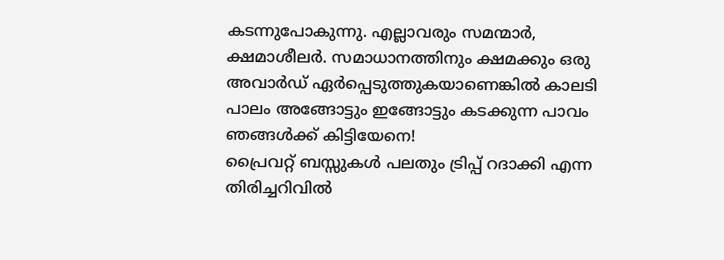കടന്നുപോകുന്നു. എല്ലാവരും സമന്മാർ, ക്ഷമാശീലർ. സമാധാനത്തിനും ക്ഷമക്കും ഒരു അവാർഡ് ഏർപ്പെടുത്തുകയാണെങ്കിൽ കാലടി പാലം അങ്ങോട്ടും ഇങ്ങോട്ടും കടക്കുന്ന പാവം ഞങ്ങൾക്ക് കിട്ടിയേനെ!
പ്രൈവറ്റ് ബസ്സുകൾ പലതും ട്രിപ്പ് റദാക്കി എന്ന തിരിച്ചറിവിൽ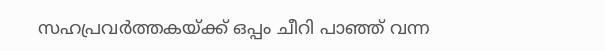സഹപ്രവർത്തകയ്ക്ക് ഒപ്പം ചീറി പാഞ്ഞ് വന്ന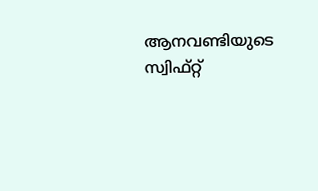ആനവണ്ടിയുടെ സ്വിഫ്റ്റ്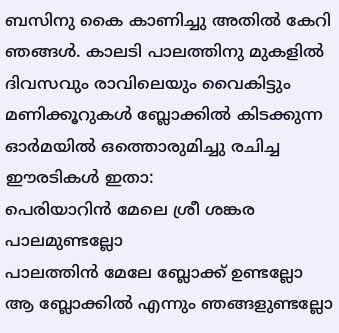ബസിനു കൈ കാണിച്ചു അതിൽ കേറി ഞങ്ങൾ. കാലടി പാലത്തിനു മുകളിൽ ദിവസവും രാവിലെയും വൈകിട്ടും മണിക്കൂറുകൾ ബ്ലോക്കിൽ കിടക്കുന്ന ഓർമയിൽ ഒത്തൊരുമിച്ചു രചിച്ച ഈരടികൾ ഇതാ:
പെരിയാറിൻ മേലെ ശ്രീ ശങ്കര പാലമുണ്ടല്ലോ
പാലത്തിൻ മേലേ ബ്ലോക്ക് ഉണ്ടല്ലോ
ആ ബ്ലോക്കിൽ എന്നും ഞങ്ങളുണ്ടല്ലോ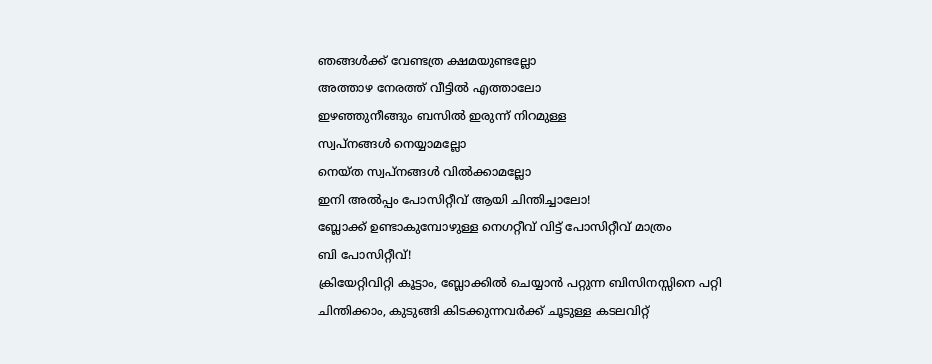ഞങ്ങൾക്ക് വേണ്ടത്ര ക്ഷമയുണ്ടല്ലോ
അത്താഴ നേരത്ത് വീട്ടിൽ എത്താലോ
ഇഴഞ്ഞുനീങ്ങും ബസിൽ ഇരുന്ന് നിറമുള്ള
സ്വപ്നങ്ങൾ നെയ്യാമല്ലോ
നെയ്ത സ്വപ്നങ്ങൾ വിൽക്കാമല്ലോ
ഇനി അൽപ്പം പോസിറ്റീവ് ആയി ചിന്തിച്ചാലോ!
ബ്ലോക്ക് ഉണ്ടാകുമ്പോഴുള്ള നെഗറ്റീവ് വിട്ട് പോസിറ്റീവ് മാത്രം
ബി പോസിറ്റീവ്!
ക്രിയേറ്റിവിറ്റി കൂട്ടാം, ബ്ലോക്കിൽ ചെയ്യാൻ പറ്റുന്ന ബിസിനസ്സിനെ പറ്റി ചിന്തിക്കാം, കുടുങ്ങി കിടക്കുന്നവർക്ക് ചൂടുള്ള കടലവിറ്റ്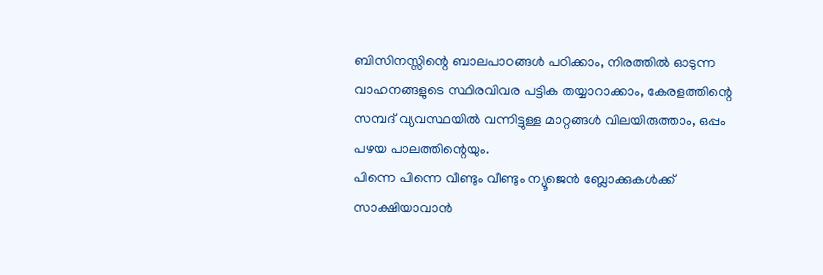ബിസിനസ്സിന്റെ ബാലപാഠങ്ങൾ പഠിക്കാം, നിരത്തിൽ ഓടുന്ന വാഹനങ്ങളുടെ സ്ഥിരവിവര പട്ടിക തയ്യാറാക്കാം, കേരളത്തിന്റെ സമ്പദ് വ്യവസ്ഥയിൽ വന്നിട്ടുള്ള മാറ്റങ്ങൾ വിലയിരുത്താം, ഒപ്പം പഴയ പാലത്തിന്റെയും.
പിന്നെ പിന്നെ വീണ്ടും വീണ്ടും ന്യൂജെൻ ബ്ലോക്കുകൾക്ക് സാക്ഷിയാവാൻ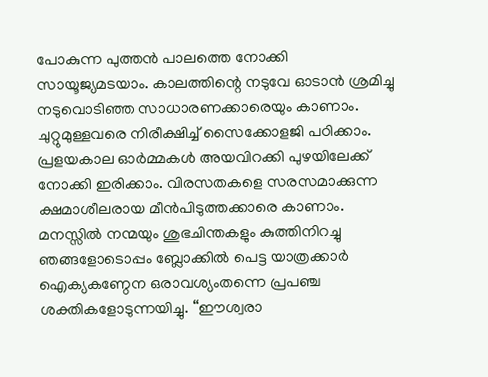പോകുന്ന പുത്തൻ പാലത്തെ നോക്കി സായൂജ്യമടയാം. കാലത്തിന്റെ നടുവേ ഓടാൻ ശ്രമിച്ചു നടുവൊടിഞ്ഞ സാധാരണക്കാരെയും കാണാം. ചുറ്റുമുള്ളവരെ നിരീക്ഷിച്ച് സൈക്കോളജി പഠിക്കാം. പ്രളയകാല ഓർമ്മകൾ അയവിറക്കി പുഴയിലേക്ക് നോക്കി ഇരിക്കാം. വിരസതകളെ സരസമാക്കുന്ന ക്ഷമാശീലരായ മീൻപിടുത്തക്കാരെ കാണാം.
മനസ്സിൽ നന്മയും ശുഭചിന്തകളും കുത്തിനിറച്ചു ഞങ്ങളോടൊപ്പം ബ്ലോക്കിൽ പെട്ട യാത്രക്കാർ ഐക്യകണ്ഠേന ഒരാവശ്യംതന്നെ പ്രപഞ്ച ശക്തികളോടുന്നയിച്ചു. “ഈശ്വരാ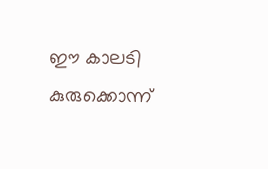ഈ കാലടി കുരുക്കൊന്ന്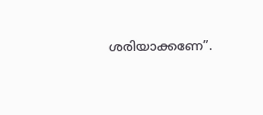ശരിയാക്കണേ”.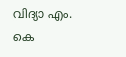വിദ്യാ എം. കെ